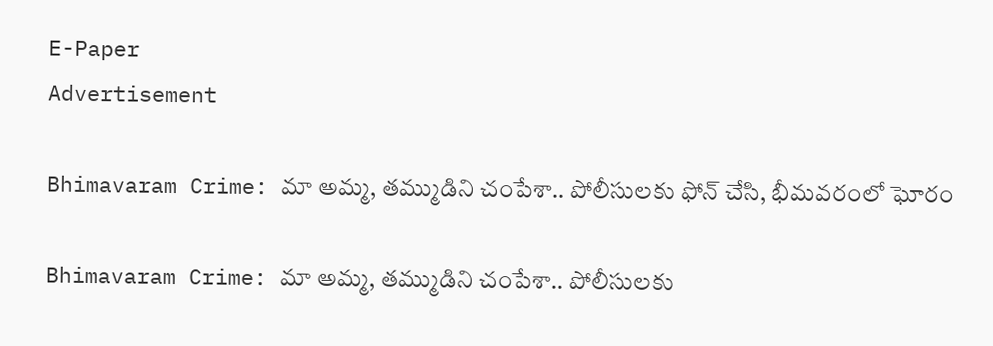E-Paper
Advertisement

Bhimavaram Crime: మా అమ్మ, తమ్ముడిని చంపేశా.. పోలీసులకు ఫోన్ చేసి, భీమవరంలో ఘోరం

Bhimavaram Crime: మా అమ్మ, తమ్ముడిని చంపేశా.. పోలీసులకు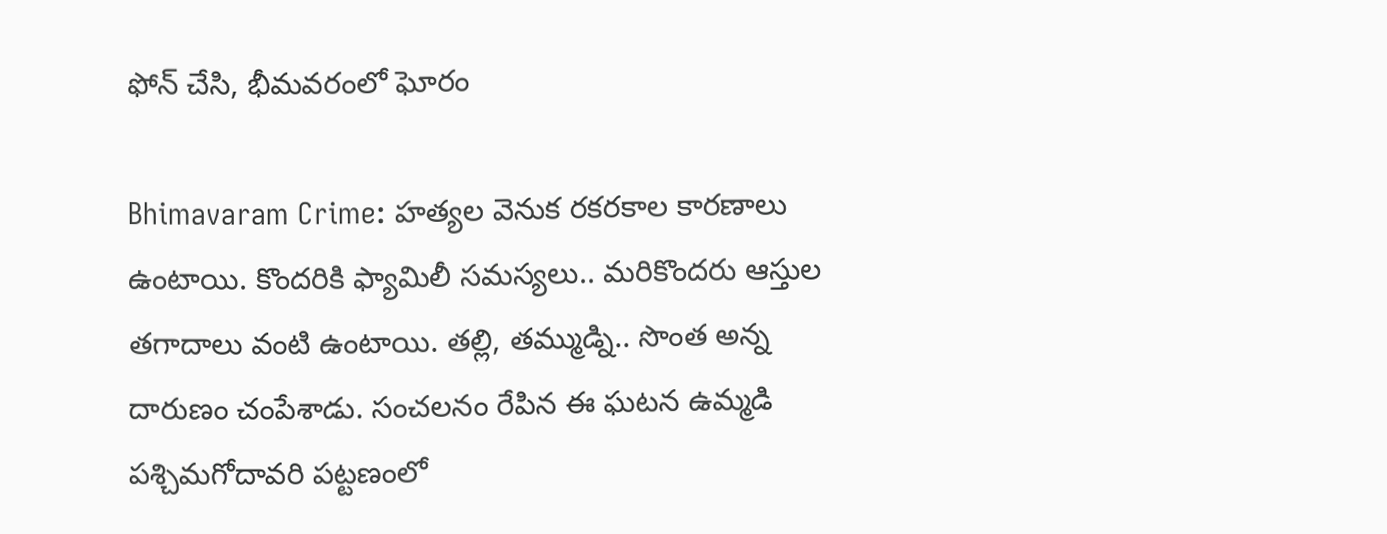ఫోన్ చేసి, భీమవరంలో ఘోరం

Bhimavaram Crime: హత్యల వెనుక రకరకాల కారణాలు ఉంటాయి. కొందరికి ఫ్యామిలీ సమస్యలు.. మరికొందరు ఆస్తుల తగాదాలు వంటి ఉంటాయి. తల్లి, తమ్ముడ్ని.. సొంత అన్న దారుణం చంపేశాడు. సంచలనం రేపిన ఈ ఘటన ఉమ్మడి పశ్చిమగోదావరి పట్టణంలో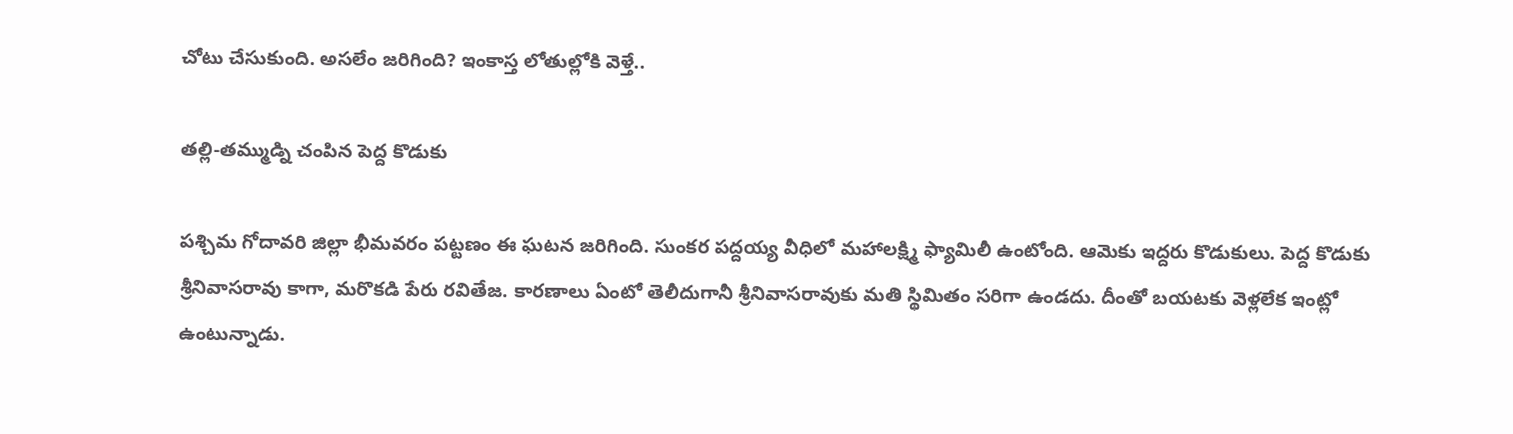చోటు చేసుకుంది. అసలేం జరిగింది? ఇంకాస్త లోతుల్లోకి వెళ్తే..

తల్లి-తమ్ముడ్ని చంపిన పెద్ద కొడుకు

పశ్చిమ గోదావరి జిల్లా భీమవరం పట్టణం ఈ ఘటన జరిగింది. సుంకర పద్దయ్య వీధిలో మహాలక్ష్మి ఫ్యామిలీ ఉంటోంది. ఆమెకు ఇద్దరు కొడుకులు. పెద్ద కొడుకు శ్రీనివాసరావు కాగా, మరొకడి పేరు రవితేజ. కారణాలు ఏంటో తెలీదుగానీ శ్రీనివాసరావుకు మతి స్థిమితం సరిగా ఉండదు. దీంతో బయటకు వెళ్లలేక ఇంట్లో ఉంటున్నాడు.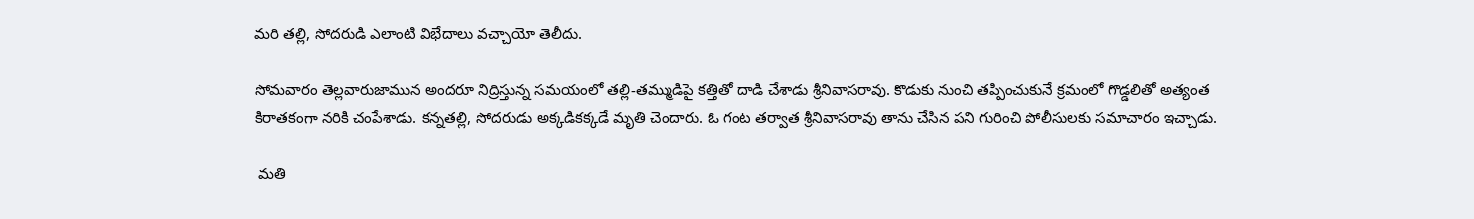మరి తల్లి, సోదరుడి ఎలాంటి విభేదాలు వచ్చాయో తెలీదు.

సోమవారం తెల్లవారుజామున అందరూ నిద్రిస్తున్న సమయంలో తల్లి-తమ్ముడిపై కత్తితో దాడి చేశాడు శ్రీనివాసరావు. కొడుకు నుంచి తప్పించుకునే క్రమంలో గొడ్డలితో అత్యంత కిరాతకంగా నరికి చంపేశాడు. కన్నతల్లి, సోదరుడు అక్కడికక్కడే మృతి చెందారు. ఓ గంట తర్వాత శ్రీనివాసరావు తాను చేసిన పని గురించి పోలీసులకు సమాచారం ఇచ్చాడు.

 మతి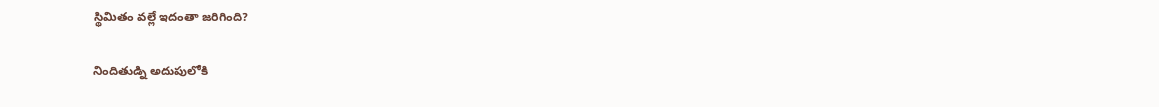స్థిమితం వల్లే ఇదంతా జరిగింది?

నిందితుడ్ని అదుపులోకి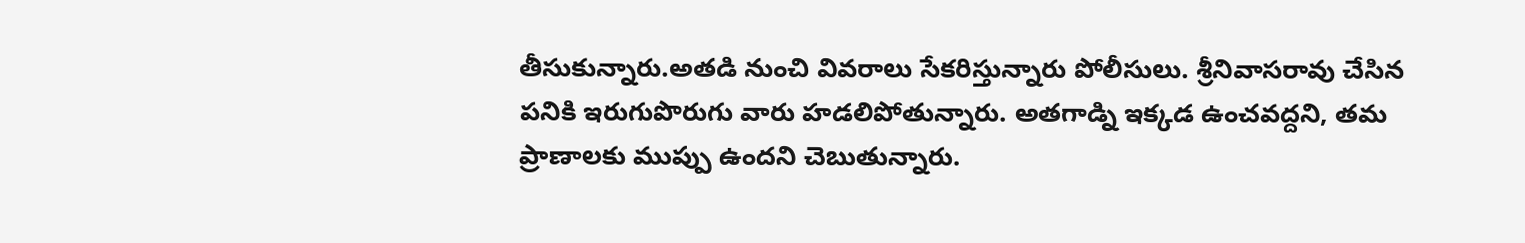తీసుకున్నారు.అతడి నుంచి వివరాలు సేకరిస్తున్నారు పోలీసులు. శ్రీనివాసరావు చేసిన పనికి ఇరుగుపొరుగు వారు హడలిపోతున్నారు. అతగాడ్ని ఇక్కడ ఉంచవద్దని, తమ ప్రాణాలకు ముప్పు ఉందని చెబుతున్నారు.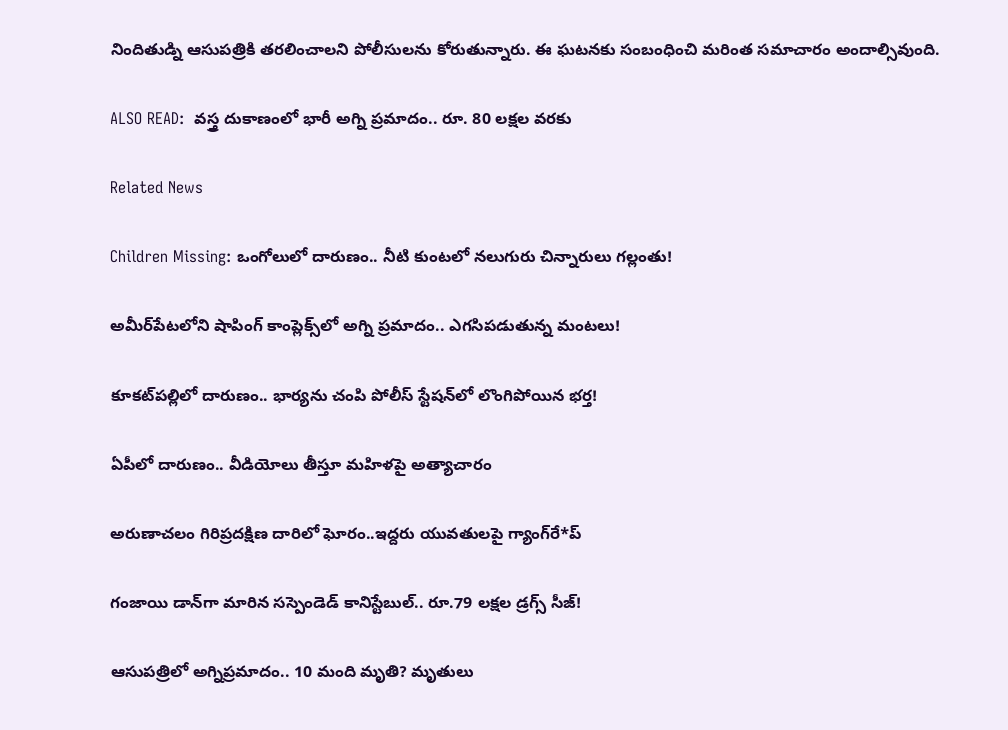నిందితుడ్ని ఆసుపత్రికి తరలించాలని పోలీసులను కోరుతున్నారు. ఈ ఘటనకు సంబంధించి మరింత సమాచారం అందాల్సివుంది.

ALSO READ:  వస్త్ర దుకాణంలో భారీ అగ్ని ప్రమాదం.. రూ. 80 లక్షల వరకు

Related News

Children Missing: ఒంగోలులో దారుణం.. నీటి కుంటలో నలుగురు చిన్నారులు గల్లంతు!

అమీర్‌పేటలోని షాపింగ్ కాంప్లెక్స్‌లో అగ్ని ప్రమాదం.. ఎగసిపడుతున్న మంటలు!

కూకట్‌పల్లిలో దారుణం.. భార్యను చంపి పోలీస్ స్టేషన్‌లో లొంగిపోయిన భర్త!

ఏపీలో దారుణం.. వీడియోలు తీస్తూ మ‌హిళ‌పై అత్యాచారం

అరుణాచలం గిరిప్రదక్షిణ దారిలో ఘోరం..ఇద్దరు యువతులపై గ్యాంగ్‌రే*ప్

గంజాయి డాన్‌గా మారిన సస్పెండెడ్ కానిస్టేబుల్.. రూ.79 లక్షల డ్రగ్స్ సీజ్!

ఆసుపత్రిలో అగ్నిప్రమాదం.. 10 మంది మృతి? మృతులు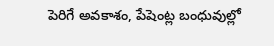పెరిగే అవకాశం, పేషెంట్ల బంధువుల్లో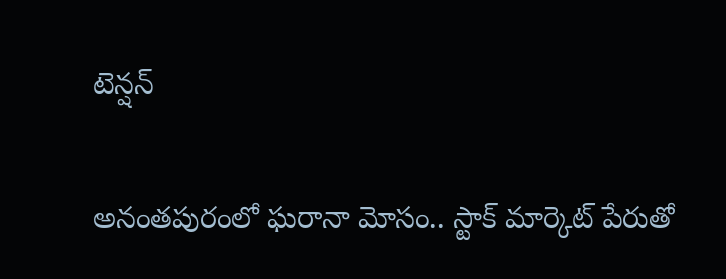టెన్షన్

అనంతపురంలో ఘరానా మోసం.. స్టాక్ మార్కెట్ పేరుతో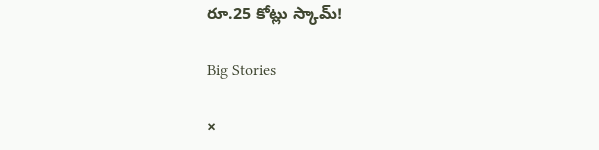రూ.25 కోట్లు స్కామ్!

Big Stories

×